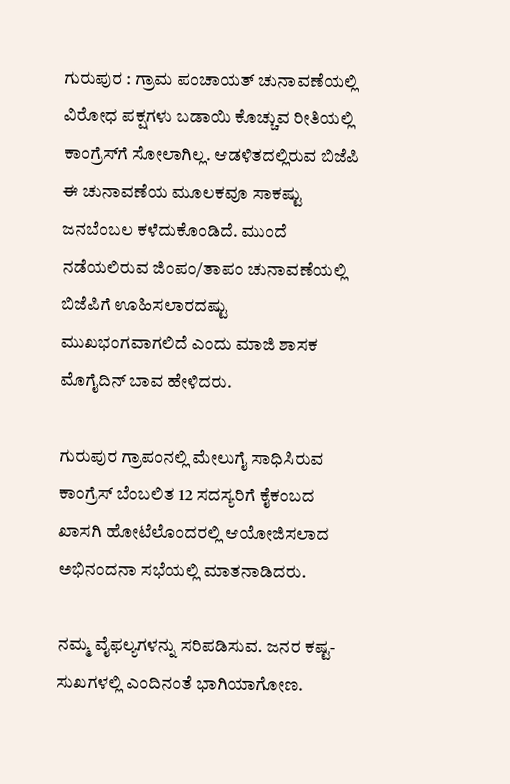ಗುರುಪುರ : ಗ್ರಾಮ ಪಂಚಾಯತ್ ಚುನಾವಣೆಯಲ್ಲಿ ವಿರೋಧ ಪಕ್ಷಗಳು ಬಡಾಯಿ ಕೊಚ್ಚುವ ರೀತಿಯಲ್ಲಿ ಕಾಂಗ್ರೆಸ್‍ಗೆ ಸೋಲಾಗಿಲ್ಲ. ಆಡಳಿತದಲ್ಲಿರುವ ಬಿಜೆಪಿ ಈ ಚುನಾವಣೆಯ ಮೂಲಕವೂ ಸಾಕಷ್ಟು ಜನಬೆಂಬಲ ಕಳೆದುಕೊಂಡಿದೆ. ಮುಂದೆ ನಡೆಯಲಿರುವ ಜಿಂಪಂ/ತಾಪಂ ಚುನಾವಣೆಯಲ್ಲಿ ಬಿಜೆಪಿಗೆ ಊಹಿಸಲಾರದಷ್ಟು ಮುಖಭಂಗವಾಗಲಿದೆ ಎಂದು ಮಾಜಿ ಶಾಸಕ ಮೊಗೈದಿನ್ ಬಾವ ಹೇಳಿದರು.

ಗುರುಪುರ ಗ್ರಾಪಂನಲ್ಲಿ ಮೇಲುಗೈ ಸಾಧಿಸಿರುವ ಕಾಂಗ್ರೆಸ್ ಬೆಂಬಲಿತ 12 ಸದಸ್ಯರಿಗೆ ಕೈಕಂಬದ ಖಾಸಗಿ ಹೋಟೆಲೊಂದರಲ್ಲಿ ಆಯೋಜಿಸಲಾದ ಅಭಿನಂದನಾ ಸಭೆಯಲ್ಲಿ ಮಾತನಾಡಿದರು.

ನಮ್ಮ ವೈಫಲ್ಯಗಳನ್ನು ಸರಿಪಡಿಸುವ. ಜನರ ಕಷ್ಟ-ಸುಖಗಳಲ್ಲಿ ಎಂದಿನಂತೆ ಭಾಗಿಯಾಗೋಣ.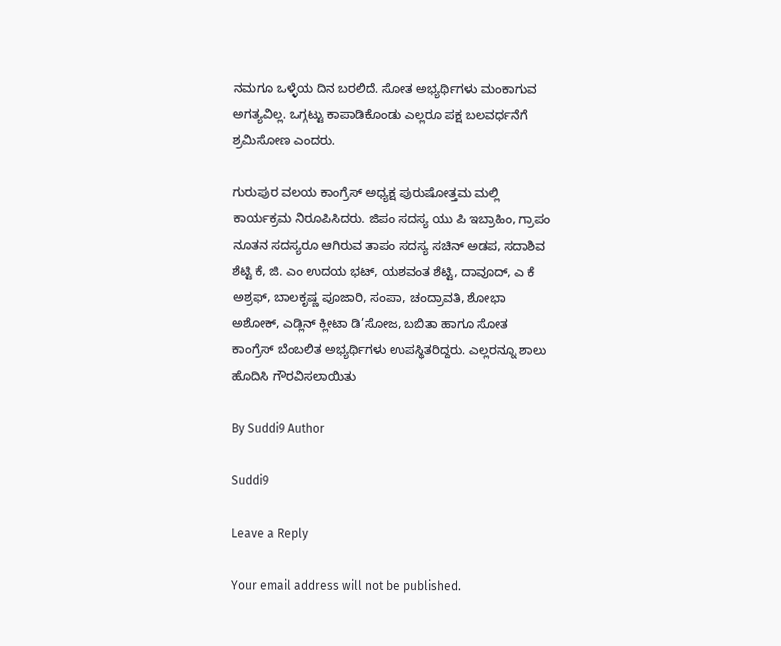ನಮಗೂ ಒಳ್ಳೆಯ ದಿನ ಬರಲಿದೆ. ಸೋತ ಅಭ್ಯರ್ಥಿಗಳು ಮಂಕಾಗುವ ಅಗತ್ಯವಿಲ್ಲ. ಒಗ್ಗಟ್ಟು ಕಾಪಾಡಿಕೊಂಡು ಎಲ್ಲರೂ ಪಕ್ಷ ಬಲವರ್ಧನೆಗೆ ಶ್ರಮಿಸೋಣ ಎಂದರು.

ಗುರುಪುರ ವಲಯ ಕಾಂಗ್ರೆಸ್ ಅಧ್ಯಕ್ಷ ಪುರುಷೋತ್ತಮ ಮಲ್ಲಿ ಕಾರ್ಯಕ್ರಮ ನಿರೂಪಿಸಿದರು. ಜಿಪಂ ಸದಸ್ಯ ಯು ಪಿ ಇಬ್ರಾಹಿಂ, ಗ್ರಾಪಂ ನೂತನ ಸದಸ್ಯರೂ ಆಗಿರುವ ತಾಪಂ ಸದಸ್ಯ ಸಚಿನ್ ಅಡಪ, ಸದಾಶಿವ ಶೆಟ್ಟಿ ಕೆ, ಜಿ. ಎಂ ಉದಯ ಭಟ್, ಯಶವಂತ ಶೆಟ್ಟಿ, ದಾವೂದ್, ಎ ಕೆ ಅಶ್ರಫ್, ಬಾಲಕೃಷ್ಣ ಪೂಜಾರಿ, ಸಂಪಾ, ಚಂದ್ರಾವತಿ, ಶೋಭಾ ಅಶೋಕ್, ಎಡ್ಲಿನ್ ಕ್ಲೀಟಾ ಡಿ’ಸೋಜ, ಬಬಿತಾ ಹಾಗೂ ಸೋತ ಕಾಂಗ್ರೆಸ್ ಬೆಂಬಲಿತ ಅಭ್ಯರ್ಥಿಗಳು ಉಪಸ್ಥಿತರಿದ್ದರು. ಎಲ್ಲರನ್ನೂ ಶಾಲು ಹೊದಿಸಿ ಗೌರವಿಸಲಾಯಿತು

By Suddi9 Author

Suddi9

Leave a Reply

Your email address will not be published.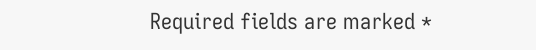Required fields are marked *